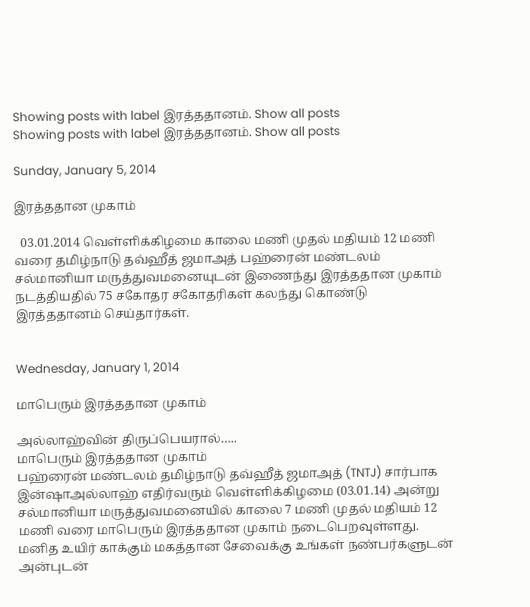Showing posts with label இரத்ததானம். Show all posts
Showing posts with label இரத்ததானம். Show all posts

Sunday, January 5, 2014

இரத்ததான முகாம்

  03.01.2014 வெள்ளிக்கிழமை காலை மணி முதல் மதியம் 12 மணி வரை தமிழ்நாடு தவ்ஹீத் ஜமாஅத் பஹ்ரைன் மண்டலம் சல்மானியா மருத்துவமனையுடன் இணைந்து இரத்ததான முகாம் நடத்தியதில் 75 சகோதர சகோதரிகள் கலந்து கொண்டு இரத்ததானம் செய்தார்கள்.


Wednesday, January 1, 2014

மாபெரும் இரத்ததான முகாம்

அல்லாஹ்வின் திருப்பெயரால்…..
மாபெரும் இரத்ததான முகாம்
பஹ்ரைன் மண்டலம் தமிழ்நாடு தவ்ஹீத் ஜமாஅத் (TNTJ) சார்பாக இன்ஷாஅல்லாஹ் எதிர்வரும் வெள்ளிக்கிழமை (03.01.14) அன்று சல்மானியா மருத்துவமனையில் காலை 7 மணி முதல் மதியம் 12 மணி வரை மாபெரும் இரத்ததான முகாம் நடைபெறவுள்ளது.
மனித உயிர் காக்கும் மகத்தான சேவைக்கு உங்கள் நண்பர்களுடன் அன்புடன்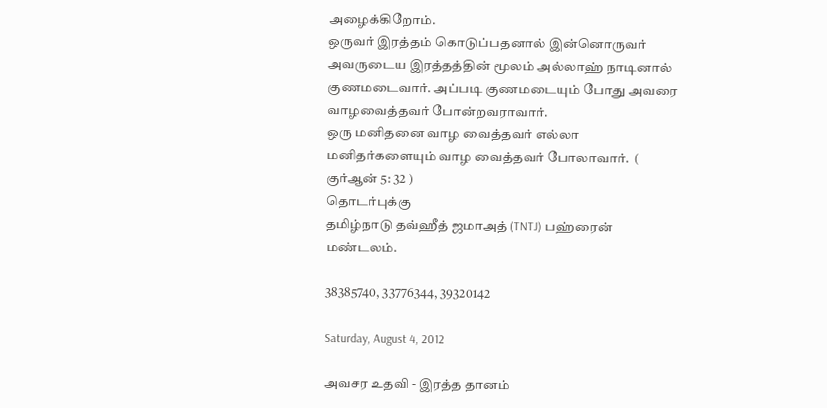அழைக்கிறோம்.
ஒருவர் இரத்தம் கொடுப்பதனால் இன்னொருவர் அவருடைய இரத்தத்தின் மூலம் அல்லாஹ் நாடினால் குணமடைவார். அப்படி குணமடையும் போது அவரை வாழவைத்தவர் போன்றவராவார்.
ஒரு மனிதனை வாழ வைத்தவர் எல்லா மனிதர்களையும் வாழ வைத்தவர் போலாவார்.  ( குர்ஆன் 5: 32 )
தொடர்புக்கு
தமிழ்நாடு தவ்ஹீத் ஜமாஅத் (TNTJ) பஹ்ரைன் மண்டலம்.

38385740, 33776344, 39320142

Saturday, August 4, 2012

அவசர உதவி - இரத்த தானம்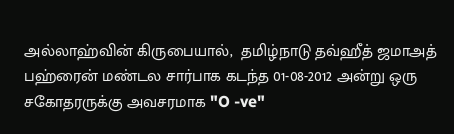அல்லாஹ்வின் கிருபையால்,  தமிழ்நாடு தவ்ஹீத் ஜமாஅத் பஹ்ரைன் மண்டல சார்பாக கடந்த 01-08-2012 அன்று ஒரு சகோதரருக்கு அவசரமாக "O -ve"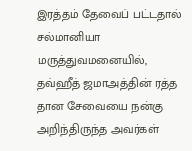இரத்தம் தேவைப் பட்டதால் சல்மானியா மருத்துவமனையில், தவ்ஹீத் ஜமாஅத்தின் ரத்த தான சேவையை நன்கு அறிந்திருந்த அவர்கள்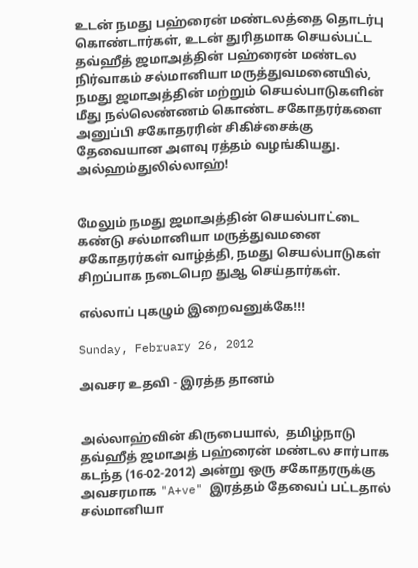உடன் நமது பஹ்ரைன் மண்டலத்தை தொடர்பு கொண்டார்கள், உடன் துரிதமாக செயல்பட்ட தவ்ஹீத் ஜமாஅத்தின் பஹ்ரைன் மண்டல  நிர்வாகம் சல்மானியா மருத்துவமனையில், நமது ஜமாஅத்தின் மற்றும் செயல்பாடுகளின் மீது நல்லெண்ணம் கொண்ட சகோதரர்களை அனுப்பி சகோதரரின் சிகிச்சைக்கு தேவையான அளவு ரத்தம் வழங்கியது. அல்ஹம்துலில்லாஹ்!


மேலும் நமது ஜமாஅத்தின் செயல்பாட்டை கண்டு சல்மானியா மருத்துவமனை சகோதரர்கள் வாழ்த்தி, நமது செயல்பாடுகள் சிறப்பாக நடைபெற துஆ செய்தார்கள்.

எல்லாப் புகழும் இறைவனுக்கே!!!

Sunday, February 26, 2012

அவசர உதவி - இரத்த தானம்


அல்லாஹ்வின் கிருபையால்,  தமிழ்நாடு தவ்ஹீத் ஜமாஅத் பஹ்ரைன் மண்டல சார்பாக கடந்த (16-02-2012) அன்று ஒரு சகோதரருக்கு அவசரமாக "A+ve" இரத்தம் தேவைப் பட்டதால் சல்மானியா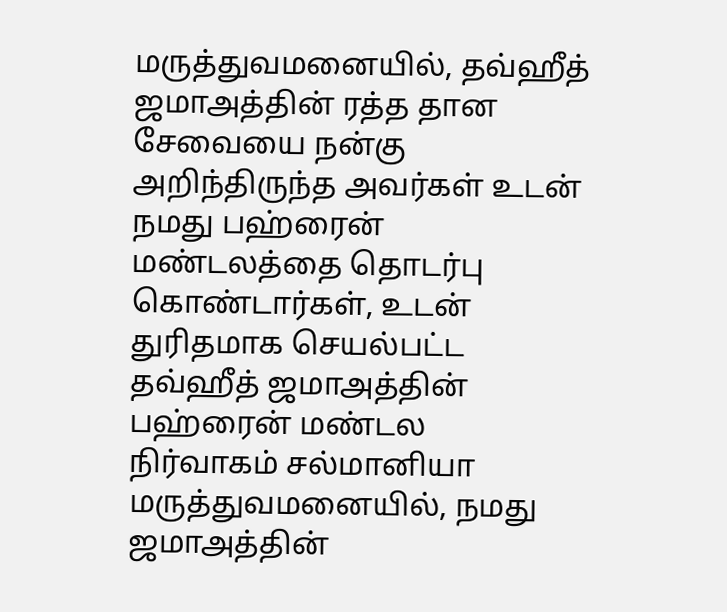மருத்துவமனையில், தவ்ஹீத் ஜமாஅத்தின் ரத்த தான சேவையை நன்கு அறிந்திருந்த அவர்கள் உடன் நமது பஹ்ரைன் மண்டலத்தை தொடர்பு கொண்டார்கள், உடன் துரிதமாக செயல்பட்ட தவ்ஹீத் ஜமாஅத்தின் பஹ்ரைன் மண்டல  நிர்வாகம் சல்மானியா மருத்துவமனையில், நமது ஜமாஅத்தின்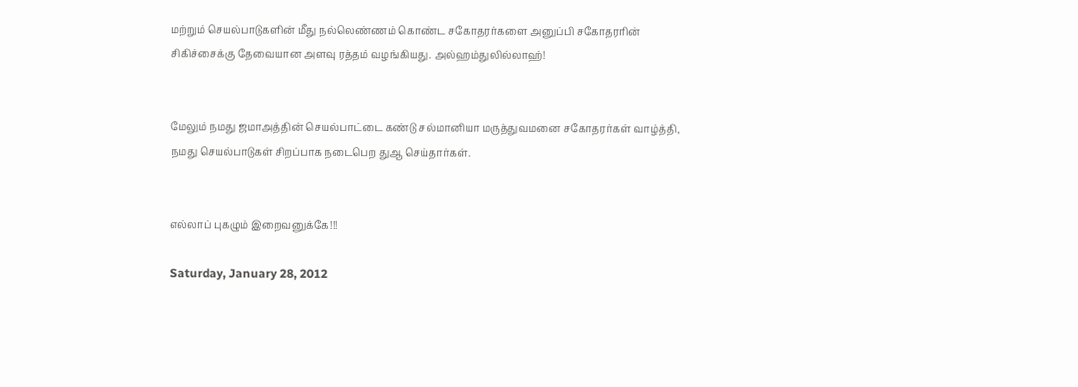மற்றும் செயல்பாடுகளின் மீது நல்லெண்ணம் கொண்ட சகோதரர்களை அனுப்பி சகோதரரின் சிகிச்சைக்கு தேவையான அளவு ரத்தம் வழங்கியது. அல்ஹம்துலில்லாஹ்!


மேலும் நமது ஜமாஅத்தின் செயல்பாட்டை கண்டு சல்மானியா மருத்துவமனை சகோதரர்கள் வாழ்த்தி, நமது செயல்பாடுகள் சிறப்பாக நடைபெற துஆ செய்தார்கள்.


எல்லாப் புகழும் இறைவனுக்கே!!!

Saturday, January 28, 2012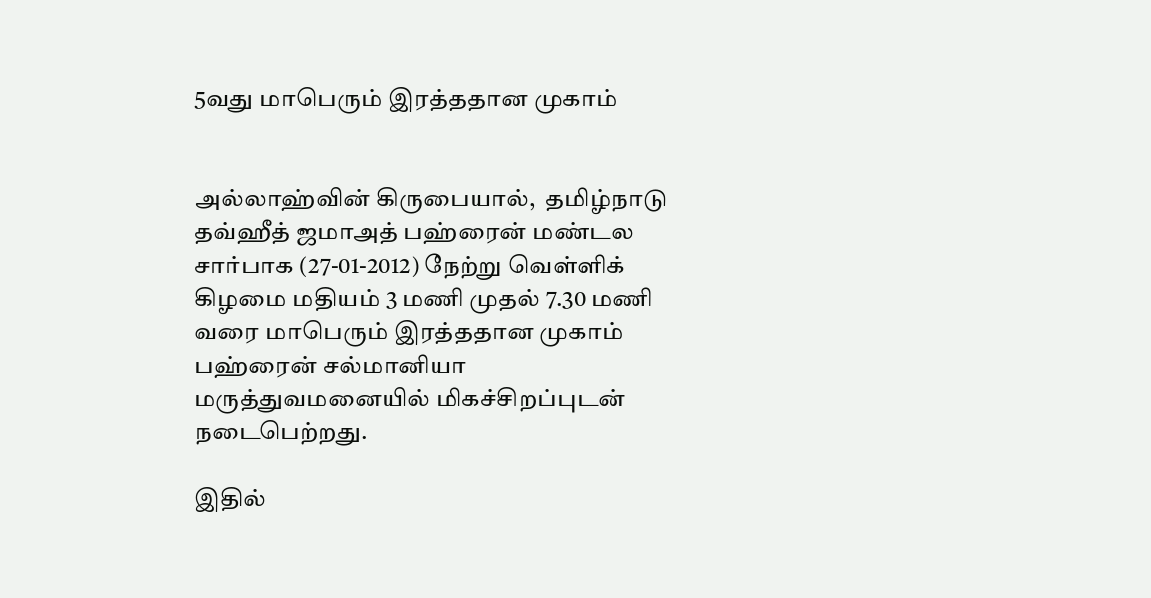5வது மாபெரும் இரத்ததான முகாம்


அல்லாஹ்வின் கிருபையால்,  தமிழ்நாடு தவ்ஹீத் ஜமாஅத் பஹ்ரைன் மண்டல சார்பாக (27-01-2012) நேற்று வெள்ளிக் கிழமை மதியம் 3 மணி முதல் 7.30 மணி வரை மாபெரும் இரத்ததான முகாம் பஹ்ரைன் சல்மானியா மருத்துவமனையில் மிகச்சிறப்புடன் நடைபெற்றது.

இதில்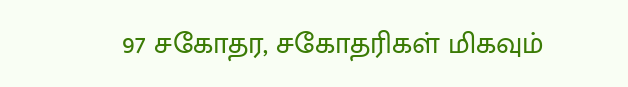97 சகோதர, சகோதரிகள் மிகவும்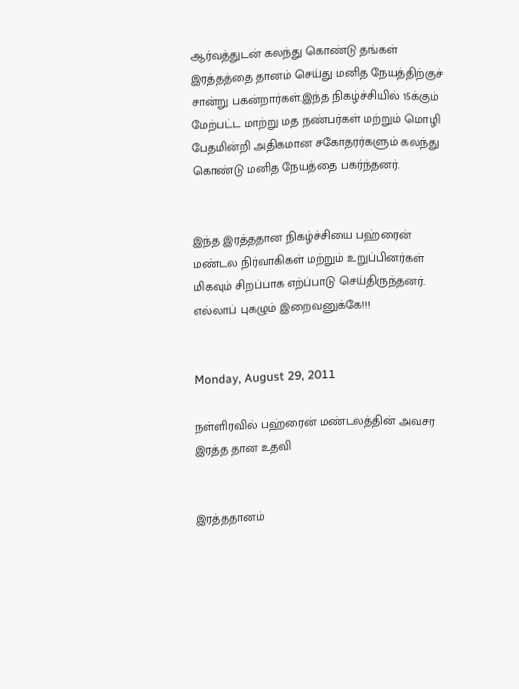ஆர்வத்துடன் கலந்து கொண்டு தங்கள் இரத்தத்தை தானம் செய்து மனித நேயத்திற்குச் சான்று பகன்றார்கள்.இந்த நிகழ்ச்சியில் 15க்கும் மேற்பட்ட மாற்று மத நண்பர்கள் மற்றும் மொழி பேதமின்றி அதிகமான சகோதரர்களும் கலந்து கொண்டு மனித நேயத்தை பகர்ந்தனர்.


இந்த இரத்ததான நிகழ்ச்சியை பஹ்ரைன் மண்டல நிர்வாகிகள் மற்றும் உறுப்பினர்கள் மிகவும் சிறப்பாக எற்ப்பாடு செய்திருந்தனர். எல்லாப் புகழும் இறைவனுக்கே!!!


Monday, August 29, 2011

நள்ளிரவில் பஹ்ரைன் மண்டலத்தின் அவசர இரத்த தான உதவி


இரத்ததானம்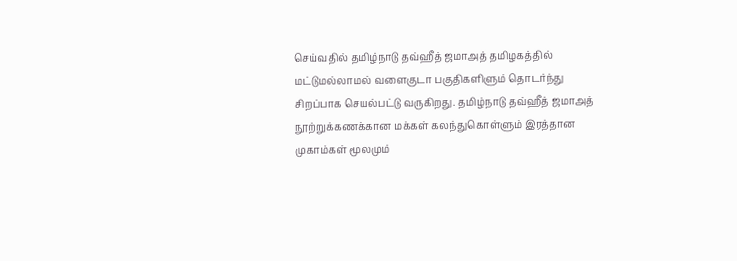செய்வதில் தமிழ்நாடு தவ்ஹீத் ஜமாஅத் தமிழகத்தில் மட்டுமல்லாமல் வளைகுடா பகுதிகளிளும் தொடர்ந்து சிறப்பாக செயல்பட்டு வருகிறது. தமிழ்நாடு தவ்ஹீத் ஜமாஅத் நூற்றுக்கணக்கான மக்கள் கலந்துகொள்ளும் இரத்தான முகாம்கள் மூலமும்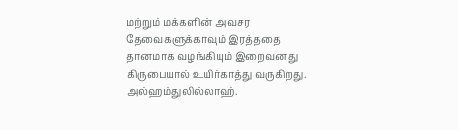மற்றும் மக்களின் அவசர தேவைகளுக்காவும் இரத்ததை தானமாக வழங்கியும் இறைவனது கிருபையால் உயிர்காத்து வருகிறது. அல்ஹம்துலில்லாஹ்.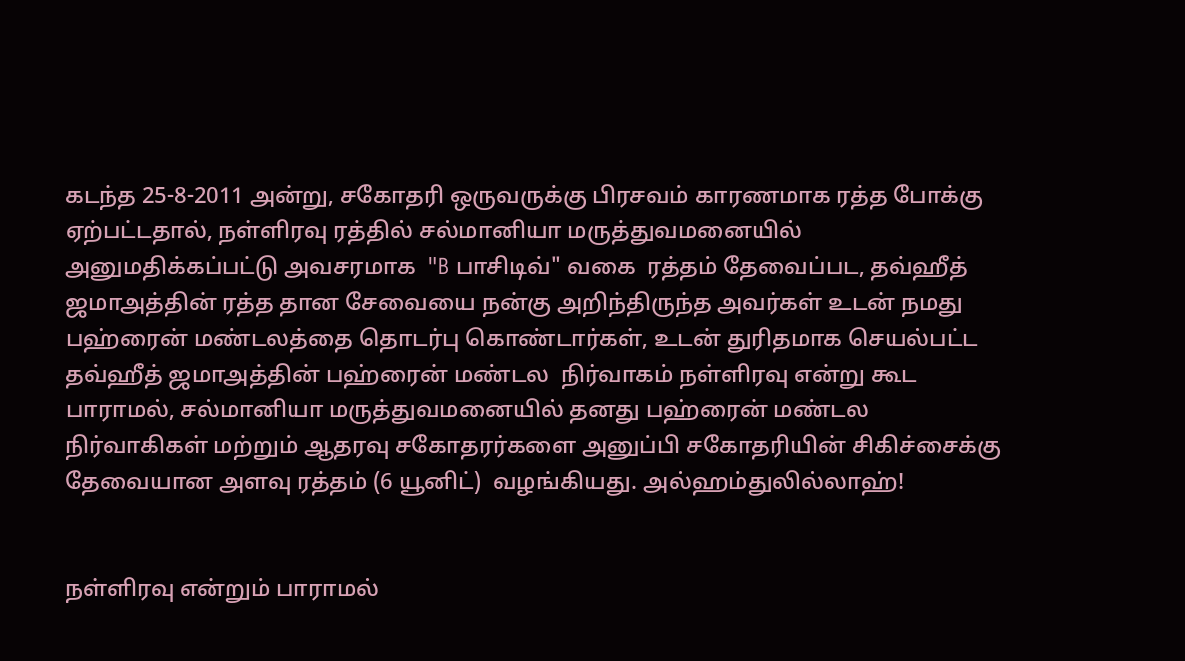கடந்த 25-8-2011 அன்று, சகோதரி ஒருவருக்கு பிரசவம் காரணமாக ரத்த போக்கு ஏற்பட்டதால், நள்ளிரவு ரத்தில் சல்மானியா மருத்துவமனையில் அனுமதிக்கப்பட்டு அவசரமாக  "B பாசிடிவ்" வகை  ரத்தம் தேவைப்பட, தவ்ஹீத் ஜமாஅத்தின் ரத்த தான சேவையை நன்கு அறிந்திருந்த அவர்கள் உடன் நமது பஹ்ரைன் மண்டலத்தை தொடர்பு கொண்டார்கள், உடன் துரிதமாக செயல்பட்ட தவ்ஹீத் ஜமாஅத்தின் பஹ்ரைன் மண்டல  நிர்வாகம் நள்ளிரவு என்று கூட பாராமல், சல்மானியா மருத்துவமனையில் தனது பஹ்ரைன் மண்டல நிர்வாகிகள் மற்றும் ஆதரவு சகோதரர்களை அனுப்பி சகோதரியின் சிகிச்சைக்கு தேவையான அளவு ரத்தம் (6 யூனிட்)  வழங்கியது. அல்ஹம்துலில்லாஹ்!


நள்ளிரவு என்றும் பாராமல்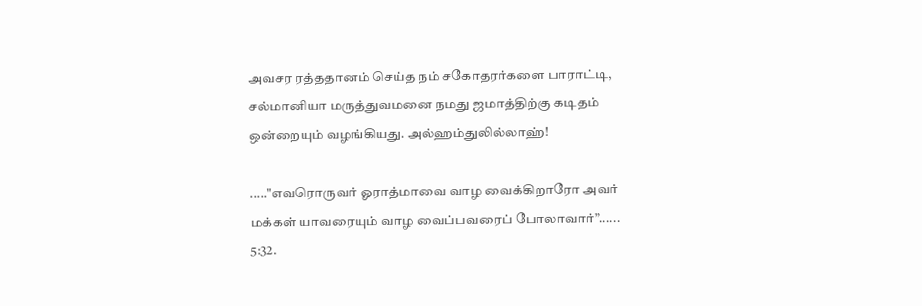அவசர ரத்ததானம் செய்த நம் சகோதரர்களை பாராட்டி, சல்மானியா மருத்துவமனை நமது ஜமாத்திற்கு கடிதம் ஒன்றையும் வழங்கியது. அல்ஹம்துலில்லாஹ்!

....."எவரொருவர் ஓராத்மாவை வாழ வைக்கிறாரோ அவர் மக்கள் யாவரையும் வாழ வைப்பவரைப் போலாவார்”...... 5:32.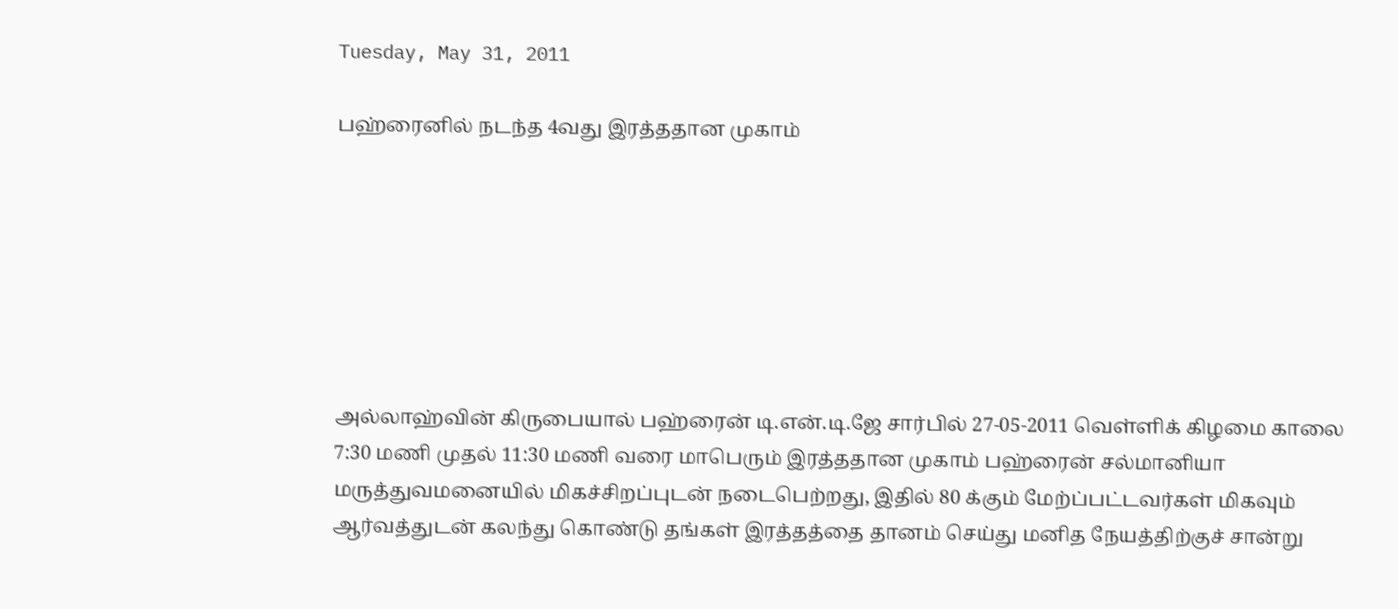Tuesday, May 31, 2011

பஹ்ரைனில் நடந்த 4வது இரத்ததான முகாம்







அல்லாஹ்வின் கிருபையால் பஹ்ரைன் டி.என்.டி.ஜே சார்பில் 27-05-2011 வெள்ளிக் கிழமை காலை 7:30 மணி முதல் 11:30 மணி வரை மாபெரும் இரத்ததான முகாம் பஹ்ரைன் சல்மானியா மருத்துவமனையில் மிகச்சிறப்புடன் நடைபெற்றது, இதில் 80 க்கும் மேற்ப்பட்டவர்கள் மிகவும் ஆர்வத்துடன் கலந்து கொண்டு தங்கள் இரத்தத்தை தானம் செய்து மனித நேயத்திற்குச் சான்று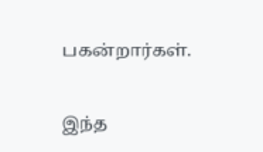பகன்றார்கள்.

இந்த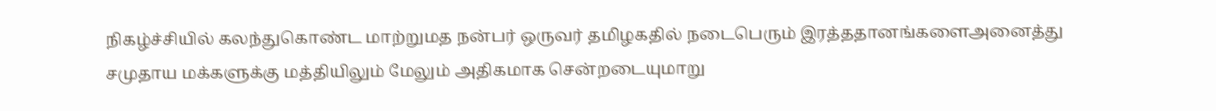நிகழ்ச்சியில் கலந்துகொண்ட மாற்றுமத நன்பர் ஒருவர் தமிழகதில் நடைபெரும் இரத்ததானங்களைஅனைத்து சமுதாய மக்களுக்கு மத்தியிலும் மேலும் அதிகமாக சென்றடையுமாறு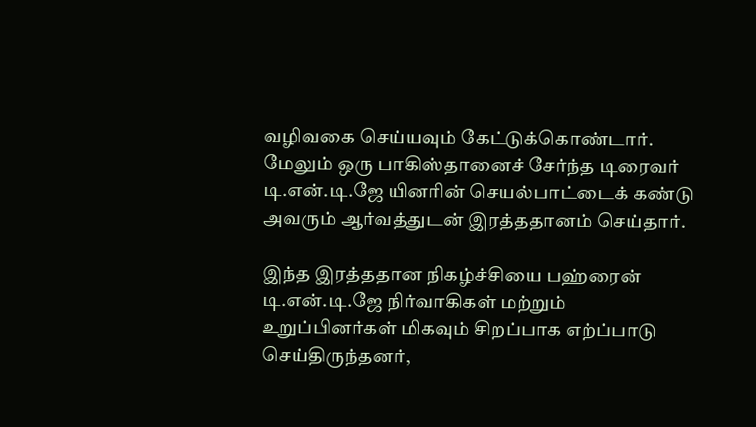வழிவகை செய்யவும் கேட்டுக்கொண்டார். மேலும் ஒரு பாகிஸ்தானைச் சேர்ந்த டிரைவர் டி.என்.டி.ஜே யினரின் செயல்பாட்டைக் கண்டு அவரும் ஆர்வத்துடன் இரத்ததானம் செய்தார்.

இந்த இரத்ததான நிகழ்ச்சியை பஹ்ரைன் டி.என்.டி.ஜே நிர்வாகிகள் மற்றும் உறுப்பினர்கள் மிகவும் சிறப்பாக எற்ப்பாடு செய்திருந்தனர்,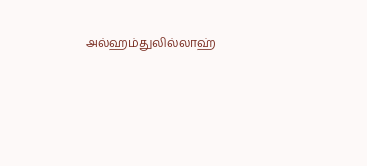அல்ஹம்துலில்லாஹ்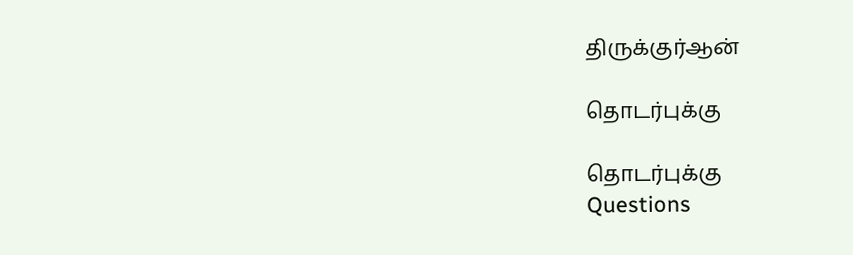திருக்குர்ஆன்

தொடர்புக்கு

தொடர்புக்கு
Questions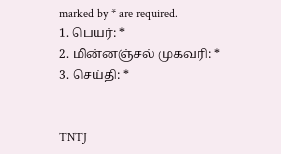marked by * are required.
1. பெயர்: *
2. மின்னஞ்சல் முகவரி: *
3. செய்தி: *


TNTJ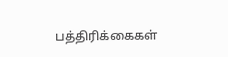பத்திரிக்கைகள்